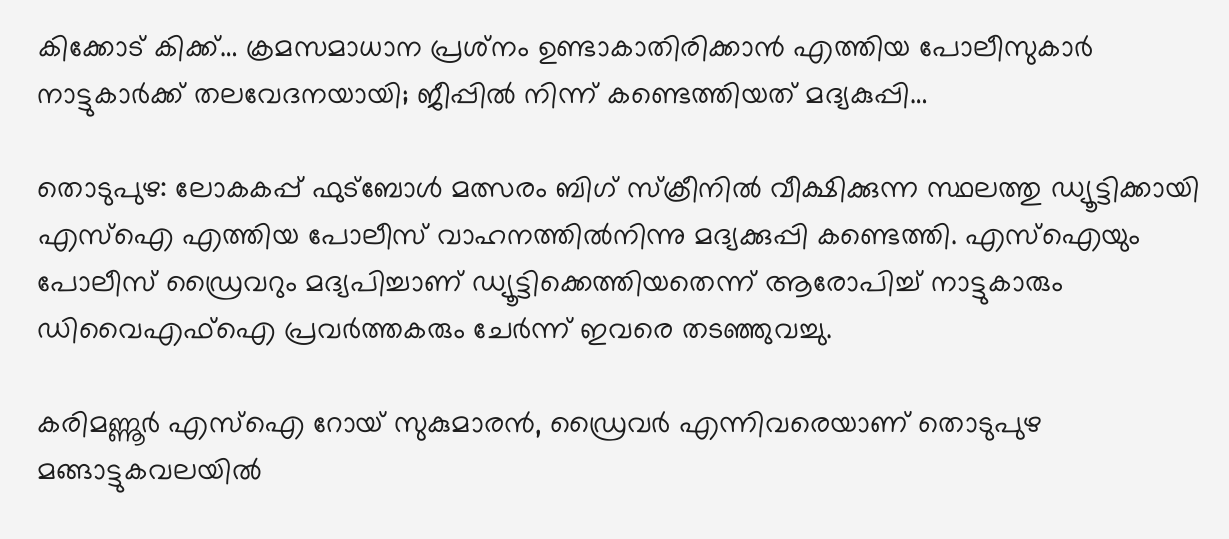കിക്കോട് കിക്ക്… ക്രമസമാധാന പ്രശ്‌നം ഉണ്ടാകാതിരിക്കാൻ എത്തിയ പോലീസുകാർ നാട്ടുകാർക്ക് തലവേദനയായി; ജീപ്പിൽ നിന്ന് കണ്ടെത്തിയത് മദ്യകുപ്പി…

തൊടുപുഴ: ലോകകപ്പ് ഫുട്‌ബോള്‍ മത്സരം ബിഗ് സ്‌ക്രീനില്‍ വീക്ഷിക്കുന്ന സ്ഥലത്തു ഡ്യൂട്ടിക്കായി എസ്‌ഐ എത്തിയ പോലീസ് വാഹനത്തില്‍നിന്നു മദ്യക്കുപ്പി കണ്ടെത്തി. എസ്‌ഐയും പോലീസ് ഡ്രൈവറും മദ്യപിച്ചാണ് ഡ്യൂട്ടിക്കെത്തിയതെന്ന് ആരോപിച്ച് നാട്ടുകാരും ഡിവൈഎഫ്‌ഐ പ്രവര്‍ത്തകരും ചേര്‍ന്ന് ഇവരെ തടഞ്ഞുവച്ചു.

കരിമണ്ണൂര്‍ എസ്ഐ റോയ് സുകുമാരന്‍, ഡ്രൈവര്‍ എന്നിവരെയാണ് തൊടുപുഴ മങ്ങാട്ടുകവലയില്‍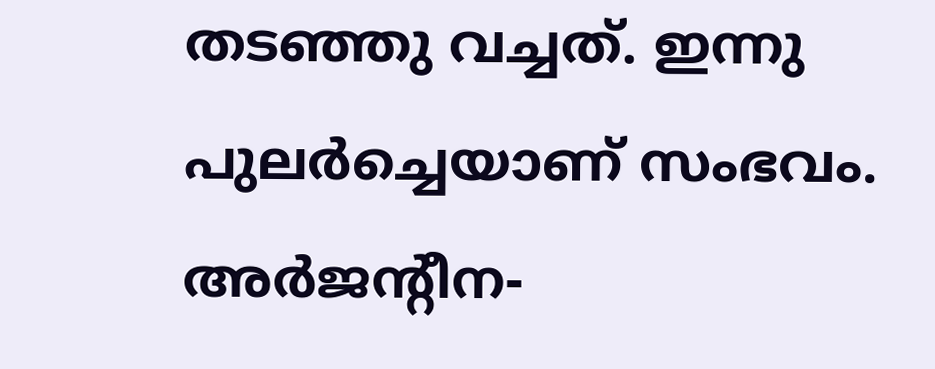തടഞ്ഞു വച്ചത്. ഇന്നു പുലര്‍ച്ചെയാണ് സംഭവം. അര്‍ജന്‍റീന-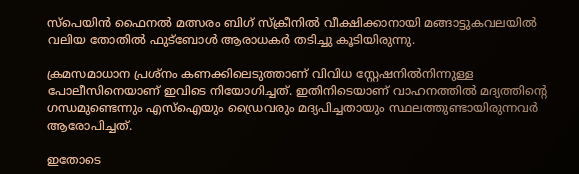സ്‌പെയിന്‍ ഫൈനല്‍ മത്സരം ബിഗ് സ്‌ക്രീനില്‍ വീക്ഷിക്കാനായി മങ്ങാട്ടുകവലയില്‍ വലിയ തോതില്‍ ഫുട്‌ബോള്‍ ആരാധകര്‍ തടിച്ചു കൂടിയിരുന്നു.

ക്രമസമാധാന പ്രശ്‌നം കണക്കിലെടുത്താണ് വിവിധ സ്റ്റേഷനിൽനിന്നുള്ള പോലീസിനെയാണ് ഇവിടെ നിയോഗിച്ചത്. ഇതിനിടെയാണ് വാഹനത്തില്‍ മദ്യത്തിന്‍റെ ഗന്ധമുണ്ടെന്നും എസ്‌ഐയും ഡ്രൈവരും മദ്യപിച്ചതായും സ്ഥലത്തുണ്ടായിരുന്നവര്‍ ആരോപിച്ചത്.

ഇതോടെ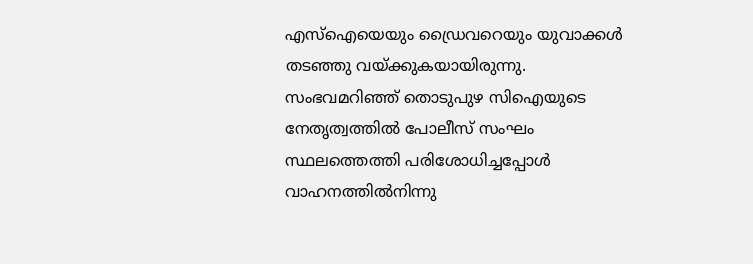എസ്‌ഐയെയും ഡ്രൈവറെയും യുവാക്കള്‍ തടഞ്ഞു വയ്ക്കുകയായിരുന്നു. സംഭവമറിഞ്ഞ് തൊടുപുഴ സിഐയുടെ നേതൃത്വത്തില്‍ പോലീസ് സംഘം സ്ഥലത്തെത്തി പരിശോധിച്ചപ്പോള്‍ വാഹനത്തില്‍നിന്നു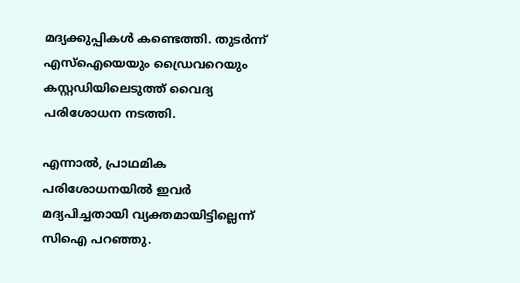മദ്യക്കുപ്പികള്‍ കണ്ടെത്തി. തുടര്‍ന്ന് എസ്‌ഐയെയും ഡ്രൈവറെയും കസ്റ്റഡിയിലെടുത്ത് വൈദ്യ പരിശോധന നടത്തി.

എന്നാല്‍, പ്രാഥമിക പരിശോധനയില്‍ ഇവര്‍ മദ്യപിച്ചതായി വ്യക്തമായിട്ടില്ലെന്ന് സിഐ പറഞ്ഞു.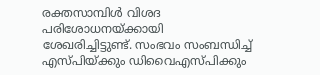രക്തസാമ്പിള്‍ വിശദ പരിശോധനയ്ക്കായി ശേഖരിച്ചിട്ടുണ്ട്. സംഭവം സംബന്ധിച്ച് എസ്പിയ്ക്കും ഡിവൈഎസ്പിക്കും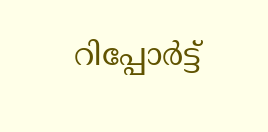റിപ്പോര്‍ട്ട്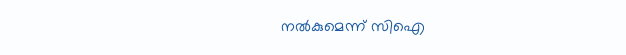നല്‍കുമെന്ന് സിഐ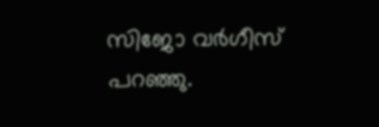സിജോ വര്‍ഗീസ് പറഞ്ഞു.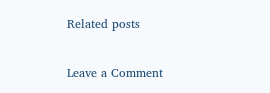Related posts

Leave a Comment